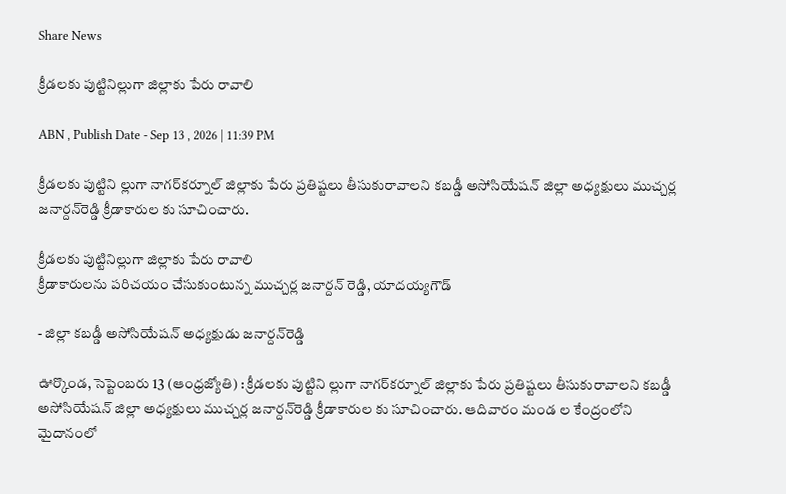Share News

క్రీడలకు పుట్టినిల్లుగా జిల్లాకు పేరు రావాలి

ABN , Publish Date - Sep 13 , 2026 | 11:39 PM

క్రీడలకు పుట్టిని ల్లుగా నాగర్‌కర్నూల్‌ జిల్లాకు పేరు ప్రతిష్టలు తీసుకురావాలని కబడ్డీ అసోసియేషన్‌ జిల్లా అధ్యక్షులు ముచ్చర్ల జనార్దన్‌రెడ్డి క్రీడాకారుల కు సూచించారు.

క్రీడలకు పుట్టినిల్లుగా జిల్లాకు పేరు రావాలి
క్రీడాకారులను పరిచయం చేసుకుంటున్న ముచ్చర్ల జనార్దన్‌ రెడ్డి, యాదయ్యగౌడ్‌

- జిల్లా కబడ్డీ అసోసియేషన్‌ అధ్యక్షుడు జనార్దన్‌రెడ్డి

ఊర్కొండ, సెప్టెంబరు 13 (ఆంధ్రజ్యోతి) : క్రీడలకు పుట్టిని ల్లుగా నాగర్‌కర్నూల్‌ జిల్లాకు పేరు ప్రతిష్టలు తీసుకురావాలని కబడ్డీ అసోసియేషన్‌ జిల్లా అధ్యక్షులు ముచ్చర్ల జనార్దన్‌రెడ్డి క్రీడాకారుల కు సూచించారు. ఆదివారం మండ ల కేంద్రంలోని మైదానంలో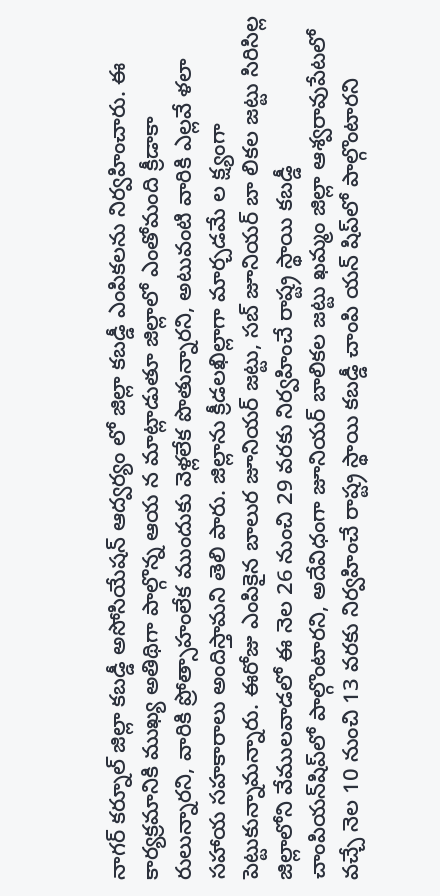నాగర్‌ కర్నూల్‌ జిల్లా కబడ్డీ అసోసియేషన్‌ ఆద్వర్యం లో జిల్లా కబడ్డీ ఎంపికలను నిర్వహించారు. ఈ కార్యక్రమానికి ముఖ్య అతిథిగా పాల్గొన్న ఆయ న మాట్లాడుతూ జిల్లాలో ఎంతోమంది క్రీడాకా రులున్నారని, వారికి ప్రోత్సాహంలేక ముందుకు వెళ్లలేక పొతున్నారని, అటువంటి వారికి ఎల్లవే ళలా సహాయ సహకారాలు అందిస్తామని తెలి పారు. జిల్లాను క్రీడలఖిల్లాగా మార్చడమే ల క్ష్యంగా పెట్టుకున్నామన్నారు. ఈరోజు ఎంపికైన బాలుర జూనియర్‌ జట్టు, సబ్‌ జూనియర్‌ బా లికల జట్టు సిరిసిల్ల జిల్లాలోని వేములవాడలో ఈ నెల 26 నుంచి 29 వరకు నిర్వహించే రాష్ట్ర స్థాయి కబడ్డీ చాంపియన్‌షిప్‌లో పాల్గొంటారని, అదేవిధంగా జూనియర్‌ బాలికల జట్టు ఖమ్మం జిల్లా ఆశ్వరావుపేటలో వచ్చే నెల 10 నుంచి 13 వరకు నిర్వహించే రాష్ట్ర స్థాయి కబడ్డీ చాంపి యన్‌ షిప్‌లో పాల్గొంటారని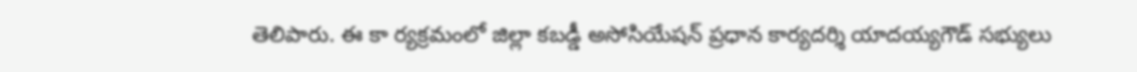తెలిపారు. ఈ కా ర్యక్రమంలో జిల్లా కబడ్డీ అసోసియేషన్‌ ప్రధాన కార్యదర్శి యాదయ్యగౌడ్‌ సభ్యులు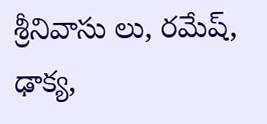శ్రీనివాసు లు, రమేష్‌, ఢాక్య,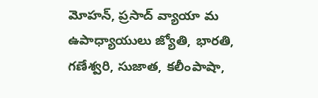మోహన్‌, ప్రసాద్‌ వ్యాయా మ ఉపాధ్యాయులు జ్యోతి, భారతి, గణేశ్వరి, సుజాత, కలీంపాషా,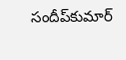సందీప్‌కుమార్‌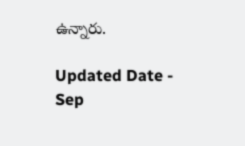ఉన్నారు.

Updated Date - Sep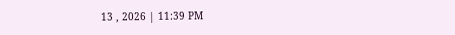13 , 2026 | 11:39 PM